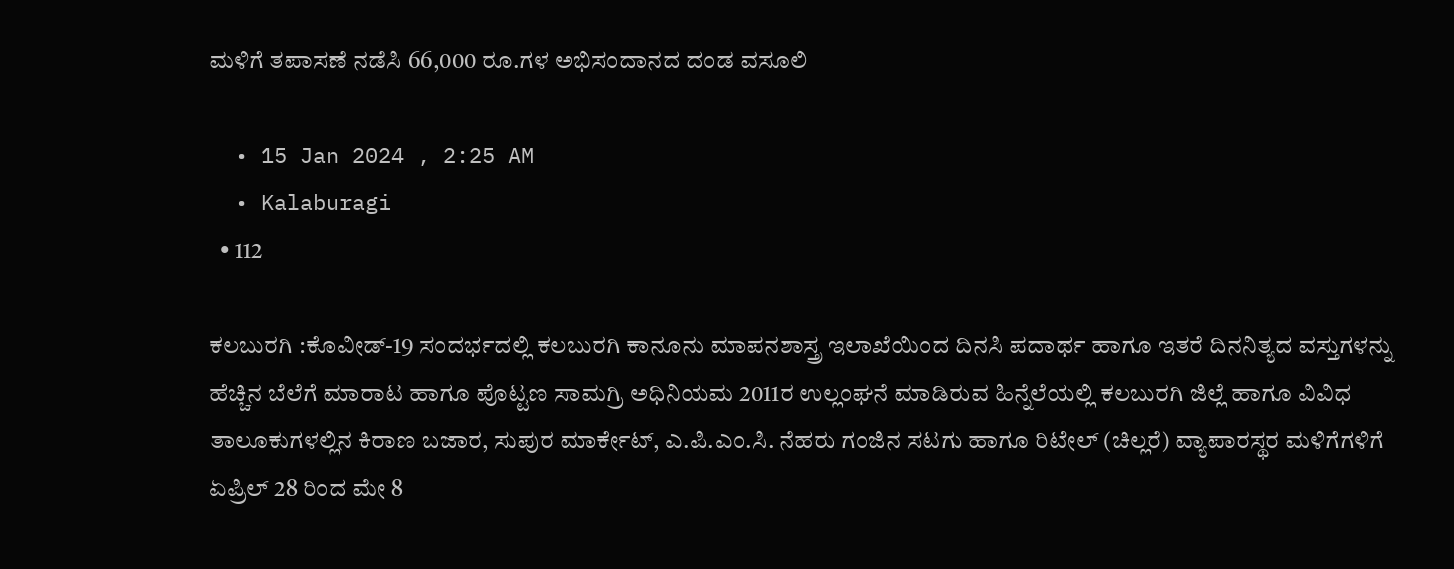ಮಳಿಗೆ ತಪಾಸಣೆ ನಡೆಸಿ 66,000 ರೂ.ಗಳ ಅಭಿಸಂದಾನದ ದಂಡ ವಸೂಲಿ

  • 15 Jan 2024 , 2:25 AM
  • Kalaburagi
  • 112

ಕಲಬುರಗಿ :ಕೊವೀಡ್-19 ಸಂದರ್ಭದಲ್ಲಿ ಕಲಬುರಗಿ ಕಾನೂನು ಮಾಪನಶಾಸ್ತ್ರ ಇಲಾಖೆಯಿಂದ ದಿನಸಿ ಪದಾರ್ಥ ಹಾಗೂ ಇತರೆ ದಿನನಿತ್ಯದ ವಸ್ತುಗಳನ್ನು ಹೆಚ್ಚಿನ ಬೆಲೆಗೆ ಮಾರಾಟ ಹಾಗೂ ಪೊಟ್ಟಣ ಸಾಮಗ್ರಿ ಅಧಿನಿಯಮ 2011ರ ಉಲ್ಲಂಘನೆ ಮಾಡಿರುವ ಹಿನ್ನೆಲೆಯಲ್ಲಿ ಕಲಬುರಗಿ ಜಿಲ್ಲೆ ಹಾಗೂ ವಿವಿಧ ತಾಲೂಕುಗಳಲ್ಲಿನ ಕಿರಾಣ ಬಜಾರ, ಸುಪುರ ಮಾರ್ಕೇಟ್, ಎ.ಪಿ.ಎಂ.ಸಿ. ನೆಹರು ಗಂಜಿನ ಸಟಗು ಹಾಗೂ ರಿಟೇಲ್ (ಚಿಲ್ಲರೆ) ವ್ಯಾಪಾರಸ್ಥರ ಮಳಿಗೆಗಳಿಗೆ ಏಪ್ರಿಲ್ 28 ರಿಂದ ಮೇ 8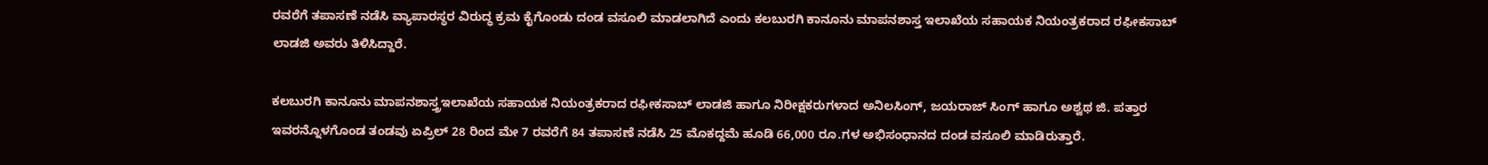ರವರೆಗೆ ತಪಾಸಣೆ ನಡೆಸಿ ವ್ಯಾಪಾರಸ್ಥರ ವಿರುದ್ಧ ಕ್ರಮ ಕೈಗೊಂಡು ದಂಡ ವಸೂಲಿ ಮಾಡಲಾಗಿದೆ ಎಂದು ಕಲಬುರಗಿ ಕಾನೂನು ಮಾಪನಶಾಸ್ತ ಇಲಾಖೆಯ ಸಹಾಯಕ ನಿಯಂತ್ರಕರಾದ ರಫೀಕಸಾಬ್ ಲಾಡಜಿ ಅವರು ತಿಳಿಸಿದ್ದಾರೆ.

ಕಲಬುರಗಿ ಕಾನೂನು ಮಾಪನಶಾಸ್ತ್ರಇಲಾಖೆಯ ಸಹಾಯಕ ನಿಯಂತ್ರಕರಾದ ರಫೀಕಸಾಬ್ ಲಾಡಜಿ ಹಾಗೂ ನಿರೀಕ್ಷಕರುಗಳಾದ ಅನಿಲಸಿಂಗ್, ಜಯರಾಜ್ ಸಿಂಗ್ ಹಾಗೂ ಅಶ್ವಥ ಜಿ. ಪತ್ತಾರ ಇವರನ್ನೊಳಗೊಂಡ ತಂಡವು ಏಪ್ರಿಲ್ 28 ರಿಂದ ಮೇ 7 ರವರೆಗೆ 84 ತಪಾಸಣೆ ನಡೆಸಿ 25 ಮೊಕದ್ದಮೆ ಹೂಡಿ 66,000 ರೂ.ಗಳ ಅಭಿಸಂಧಾನದ ದಂಡ ವಸೂಲಿ ಮಾಡಿರುತ್ತಾರೆ.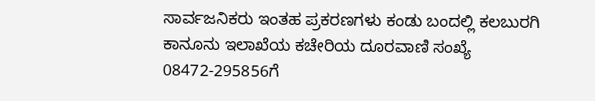ಸಾರ್ವಜನಿಕರು ಇಂತಹ ಪ್ರಕರಣಗಳು ಕಂಡು ಬಂದಲ್ಲಿ ಕಲಬುರಗಿ ಕಾನೂನು ಇಲಾಖೆಯ ಕಚೇರಿಯ ದೂರವಾಣಿ ಸಂಖ್ಯೆ 08472-295856ಗೆ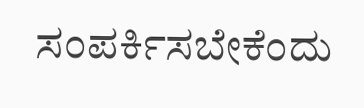ಸಂಪರ್ಕಿಸಬೇಕೆಂದು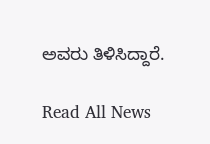ಅವರು ತಿಳಿಸಿದ್ದಾರೆ.

Read All News